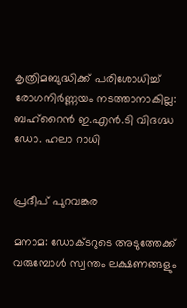കൃത്രിമബുദ്ധിക്ക് പരിശോധിച്ച് രോഗനിർണ്ണയം നടത്താനാകില്ല: ബഹ്റൈൻ ഇ.എൻ.ടി വിദഗ്ദ്ധ ഡോ. ഹലാ റാധി


പ്രദീപ് പുറവങ്കര

മനാമ: ഡോക്ടറുടെ അടുത്തേക്ക് വരുമ്പോൾ സ്വന്തം ലക്ഷണങ്ങളും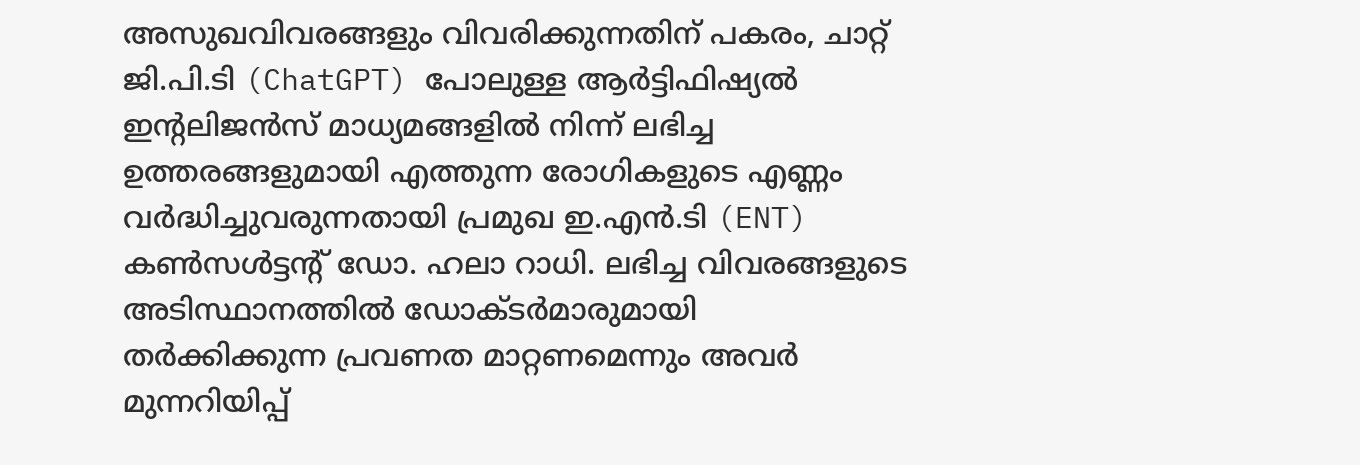അസുഖവിവരങ്ങളും വിവരിക്കുന്നതിന് പകരം, ചാറ്റ് ജി.പി.ടി (ChatGPT) പോലുള്ള ആർട്ടിഫിഷ്യൽ ഇന്റലിജൻസ് മാധ്യമങ്ങളിൽ നിന്ന് ലഭിച്ച ഉത്തരങ്ങളുമായി എത്തുന്ന രോഗികളുടെ എണ്ണം വർദ്ധിച്ചുവരുന്നതായി പ്രമുഖ ഇ.എൻ.ടി (ENT) കൺസൾട്ടന്റ് ഡോ. ഹലാ റാധി. ലഭിച്ച വിവരങ്ങളുടെ അടിസ്ഥാനത്തിൽ ഡോക്ടർമാരുമായി തർക്കിക്കുന്ന പ്രവണത മാറ്റണമെന്നും അവർ മുന്നറിയിപ്പ്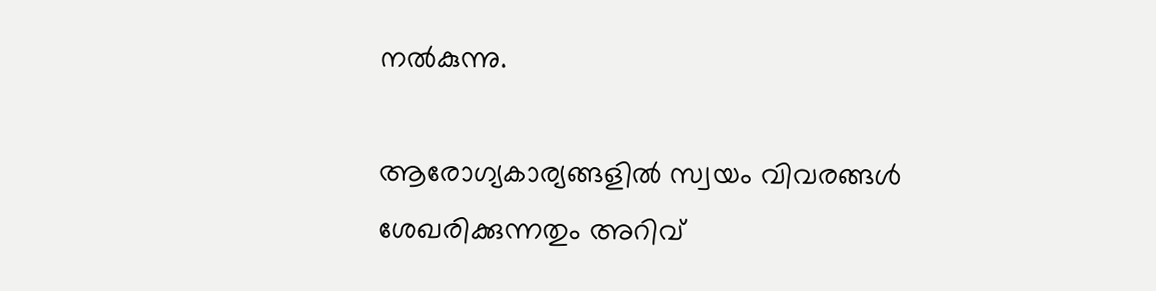നൽകുന്നു.

ആരോഗ്യകാര്യങ്ങളിൽ സ്വയം വിവരങ്ങൾ ശേഖരിക്കുന്നതും അറിവ്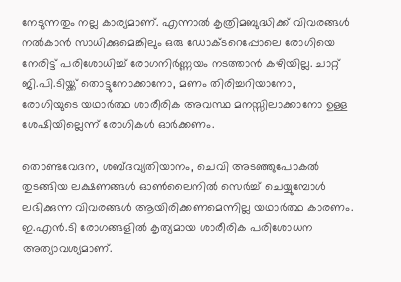നേടുന്നതും നല്ല കാര്യമാണ്. എന്നാൽ കൃത്രിമബുദ്ധിക്ക് വിവരങ്ങൾ നൽകാൻ സാധിക്കുമെങ്കിലും ഒരു ഡോക്ടറെപ്പോലെ രോഗിയെ നേരിട്ട് പരിശോധിച്ച് രോഗനിർണ്ണയം നടത്താൻ കഴിയില്ല. ചാറ്റ് ജി.പി.ടിയ്ക്ക് തൊട്ടുനോക്കാനോ, മണം തിരിച്ചറിയാനോ, രോഗിയുടെ യഥാർത്ഥ ശാരീരിക അവസ്ഥ മനസ്സിലാക്കാനോ ഉള്ള ശേഷിയില്ലെന്ന് രോഗികൾ ഓർക്കണം.

തൊണ്ടവേദന, ശബ്ദവ്യതിയാനം, ചെവി അടഞ്ഞുപോകൽ തുടങ്ങിയ ലക്ഷണങ്ങൾ ഓൺലൈനിൽ സെർച്ച് ചെയ്യുമ്പോൾ ലഭിക്കുന്ന വിവരങ്ങൾ ആയിരിക്കണമെന്നില്ല യഥാർത്ഥ കാരണം. ഇ.എൻ.ടി രോഗങ്ങളിൽ കൃത്യമായ ശാരീരിക പരിശോധന അത്യാവശ്യമാണ്.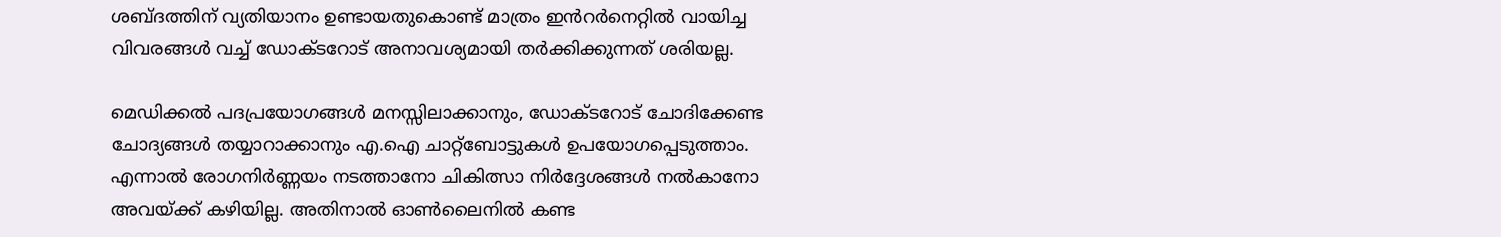ശബ്ദത്തിന് വ്യതിയാനം ഉണ്ടായതുകൊണ്ട് മാത്രം ഇൻറർനെറ്റിൽ വായിച്ച വിവരങ്ങൾ വച്ച് ഡോക്ടറോട് അനാവശ്യമായി തർക്കിക്കുന്നത് ശരിയല്ല.

മെഡിക്കൽ പദപ്രയോഗങ്ങൾ മനസ്സിലാക്കാനും, ഡോക്ടറോട് ചോദിക്കേണ്ട ചോദ്യങ്ങൾ തയ്യാറാക്കാനും എ.ഐ ചാറ്റ്‌ബോട്ടുകൾ ഉപയോഗപ്പെടുത്താം. എന്നാൽ രോഗനിർണ്ണയം നടത്താനോ ചികിത്സാ നിർദ്ദേശങ്ങൾ നൽകാനോ അവയ്ക്ക് കഴിയില്ല. അതിനാൽ ഓൺലൈനിൽ കണ്ട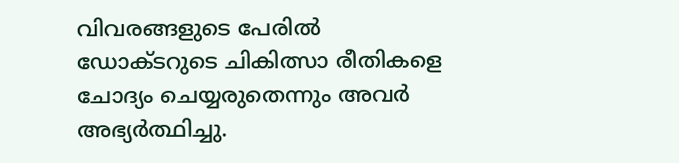വിവരങ്ങളുടെ പേരിൽ ഡോക്ടറുടെ ചികിത്സാ രീതികളെ ചോദ്യം ചെയ്യരുതെന്നും അവർ അഭ്യർത്ഥിച്ചു.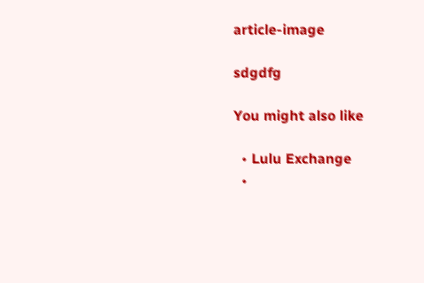article-image

sdgdfg

You might also like

  • Lulu Exchange
  •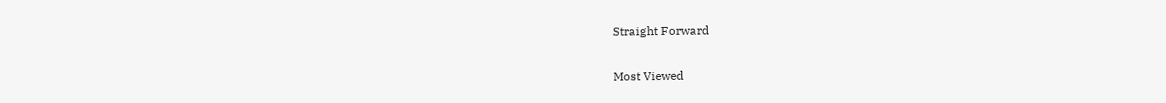Straight Forward

Most Viewed